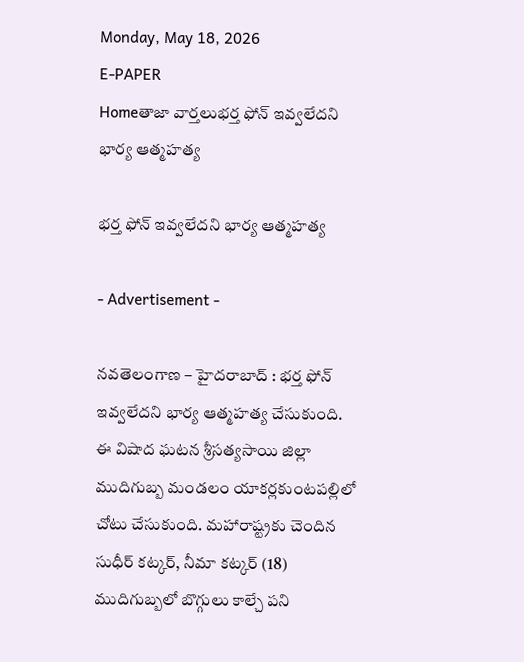Monday, May 18, 2026
E-PAPER
Homeతాజా వార్తలుభర్త ఫోన్ ఇవ్వలేదని భార్య ఆత్మహత్య

భర్త ఫోన్ ఇవ్వలేదని భార్య ఆత్మహత్య

- Advertisement -

నవతెలంగాణ – హైదరాబాద్ : భర్త ఫోన్ ఇవ్వలేదని భార్య ఆత్మహత్య చేసుకుంది. ఈ విషాద ఘటన శ్రీసత్యసాయి జిల్లా ముదిగుబ్బ మండలం యాకర్లకుంటపల్లిలో చోటు చేసుకుంది. మహారాష్ట్రకు చెందిన సుధీర్ కట్కర్, నీమా కట్కర్ (18) ముదిగుబ్బలో బొగ్గులు కాల్చే పని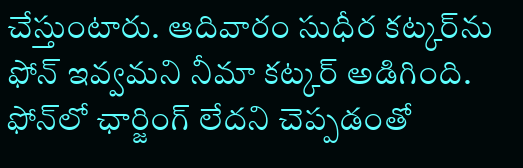చేస్తుంటారు. ఆదివారం సుధీర కట్కర్‌ను ఫోన్ ఇవ్వమని నీమా కట్కర్ అడిగింది. ఫోన్‌లో ఛార్జింగ్ లేదని చెప్పడంతో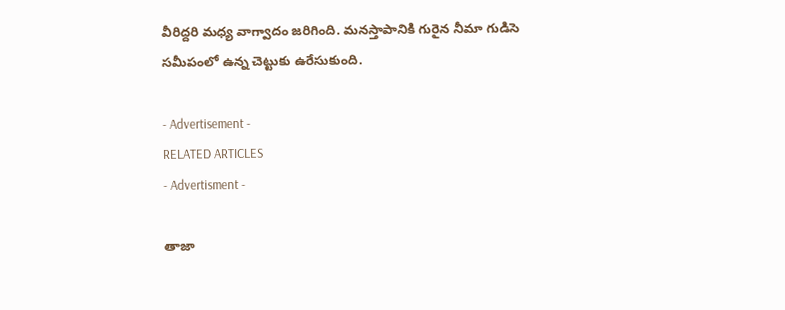వీరిద్దరి మధ్య వాగ్వాదం జరిగింది. మనస్తాపానికి గురైన నీమా గుడిసె సమీపంలో ఉన్న చెట్టుకు ఉరేసుకుంది.

- Advertisement -
RELATED ARTICLES
- Advertisment -

తాజా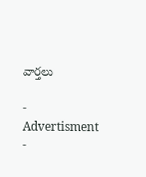వార్తలు

- Advertisment -